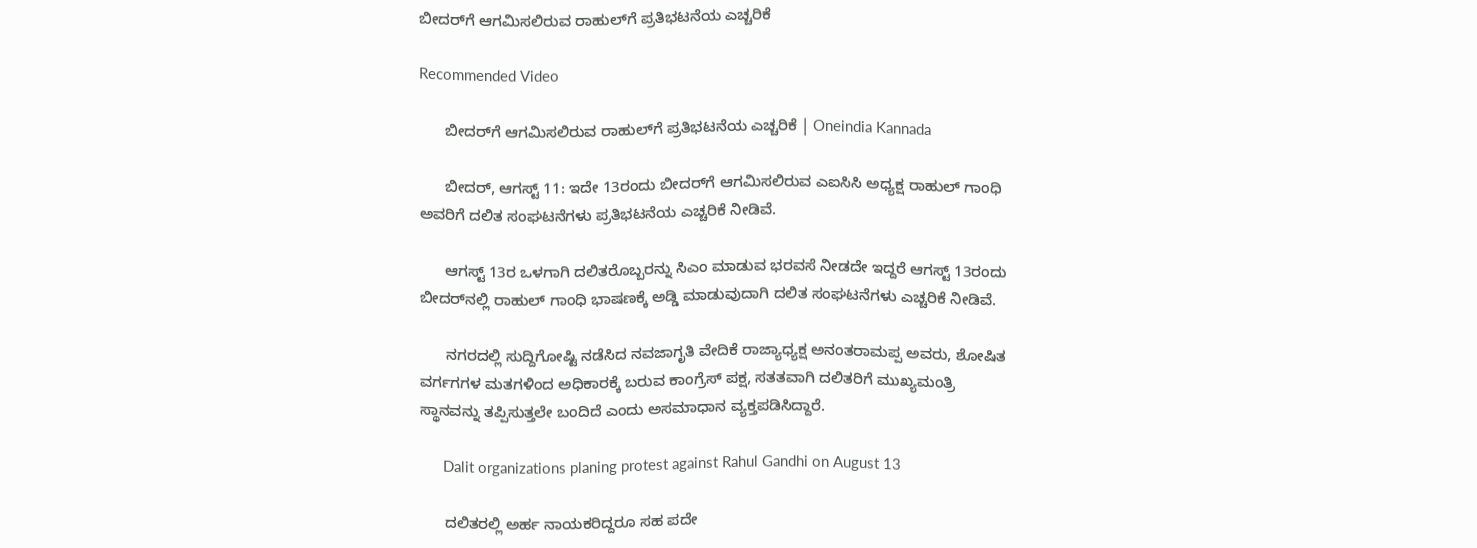ಬೀದರ್‌ಗೆ ಆಗಮಿಸಲಿರುವ ರಾಹುಲ್‌ಗೆ ಪ್ರತಿಭಟನೆಯ ಎಚ್ಚರಿಕೆ

Recommended Video

      ಬೀದರ್‌ಗೆ ಆಗಮಿಸಲಿರುವ ರಾಹುಲ್‌ಗೆ ಪ್ರತಿಭಟನೆಯ ಎಚ್ಚರಿಕೆ | Oneindia Kannada

      ಬೀದರ್, ಆಗಸ್ಟ್ 11: ಇದೇ 13ರಂದು ಬೀದರ್‌ಗೆ ಆಗಮಿಸಲಿರುವ ಎಐಸಿಸಿ ಅಧ್ಯಕ್ಷ ರಾಹುಲ್ ಗಾಂಧಿ ಅವರಿಗೆ ದಲಿತ ಸಂಘಟನೆಗಳು ಪ್ರತಿಭಟನೆಯ ಎಚ್ಚರಿಕೆ ನೀಡಿವೆ.

      ಆಗಸ್ಟ್‌ 13ರ ಒಳಗಾಗಿ ದಲಿತರೊಬ್ಬರನ್ನು ಸಿಎಂ ಮಾಡುವ ಭರವಸೆ ನೀಡದೇ ಇದ್ದರೆ ಆಗಸ್ಟ್ 13ರಂದು ಬೀದರ್‌ನಲ್ಲಿ ರಾಹುಲ್ ಗಾಂಧಿ ಭಾಷಣಕ್ಕೆ ಅಡ್ಡಿ ಮಾಡುವುದಾಗಿ ದಲಿತ ಸಂಘಟನೆಗಳು ಎಚ್ಚರಿಕೆ ನೀಡಿವೆ.

      ನಗರದಲ್ಲಿ ಸುದ್ದಿಗೋಷ್ಟಿ ನಡೆಸಿದ ನವಜಾಗೃತಿ ವೇದಿಕೆ ರಾಜ್ಯಾಧ್ಯಕ್ಷ ಅನಂತರಾಮಪ್ಪ ಅವರು, ಶೋಷಿತ ವರ್ಗಗಗಳ ಮತಗಳಿಂದ ಅಧಿಕಾರಕ್ಕೆ ಬರುವ ಕಾಂಗ್ರೆಸ್ ಪಕ್ಷ, ಸತತವಾಗಿ ದಲಿತರಿಗೆ ಮುಖ್ಯಮಂತ್ರಿ ಸ್ಥಾನವನ್ನು ತಪ್ಪಿಸುತ್ತಲೇ ಬಂದಿದೆ ಎಂದು ಅಸಮಾಧಾನ ವ್ಯಕ್ತಪಡಿಸಿದ್ದಾರೆ.

      Dalit organizations planing protest against Rahul Gandhi on August 13

      ದಲಿತರಲ್ಲಿ ಅರ್ಹ ನಾಯಕರಿದ್ದರೂ ಸಹ ಪದೇ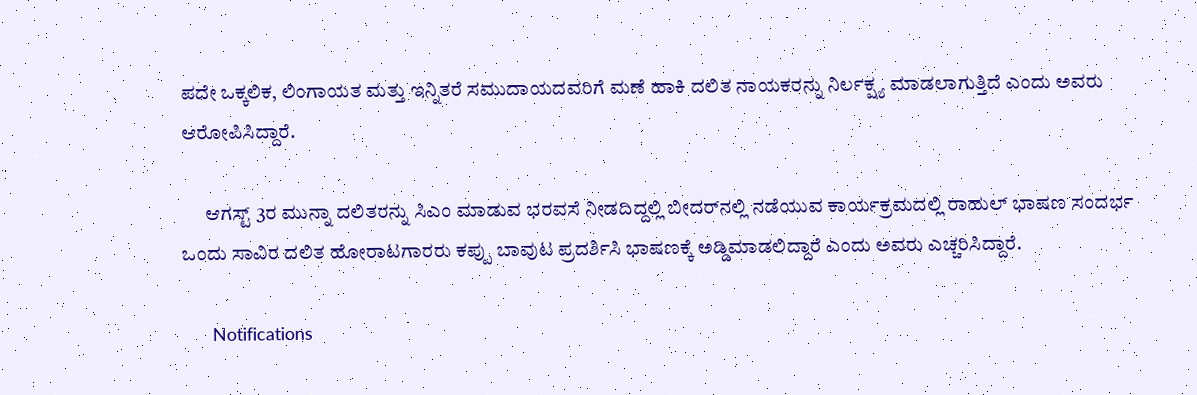ಪದೇ ಒಕ್ಕಲಿಕ, ಲಿಂಗಾಯತ ಮತ್ತು ಇನ್ನಿತರೆ ಸಮುದಾಯದವರಿಗೆ ಮಣೆ ಹಾಕಿ ದಲಿತ ನಾಯಕರನ್ನು ನಿರ್ಲಕ್ಷ್ಯ ಮಾಡಲಾಗುತ್ತಿದೆ ಎಂದು ಅವರು ಆರೋಪಿಸಿದ್ದಾರೆ.

      ಆಗಸ್ಟ್ 3ರ ಮುನ್ನಾ ದಲಿತರನ್ನು ಸಿಎಂ ಮಾಡುವ ಭರವಸೆ ನೀಡದಿದ್ದಲ್ಲಿ ಬೀದರ್‌ನಲ್ಲಿ ನಡೆಯುವ ಕಾರ್ಯಕ್ರಮದಲ್ಲಿ ರಾಹುಲ್ ಭಾಷಣ ಸಂದರ್ಭ ಒಂದು ಸಾವಿರ ದಲಿತ ಹೋರಾಟಗಾರರು ಕಪ್ಪು ಬಾವುಟ ಪ್ರದರ್ಶಿಸಿ ಭಾಷಣಕ್ಕೆ ಅಡ್ಡಿಮಾಡಲಿದ್ದಾರೆ ಎಂದು ಅವರು ಎಚ್ಚರಿಸಿದ್ದಾರೆ.

      Notifications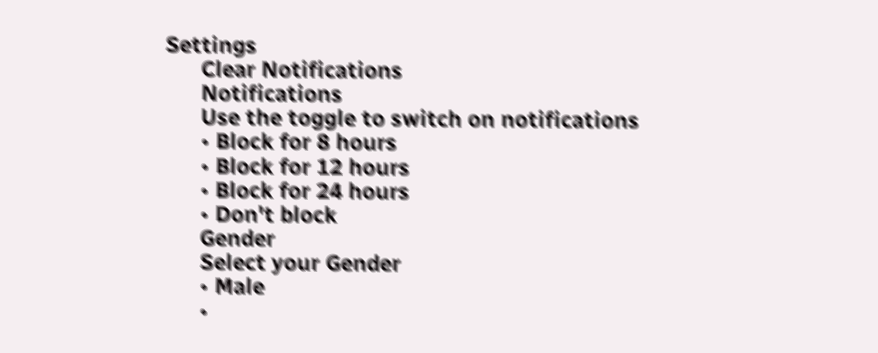Settings
      Clear Notifications
      Notifications
      Use the toggle to switch on notifications
      • Block for 8 hours
      • Block for 12 hours
      • Block for 24 hours
      • Don't block
      Gender
      Select your Gender
      • Male
      •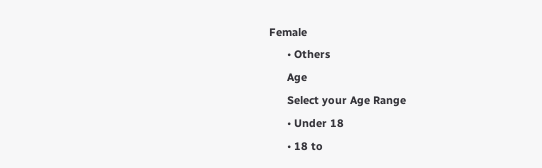Female
      • Others
      Age
      Select your Age Range
      • Under 18
      • 18 to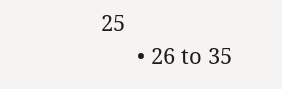25
      • 26 to 35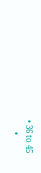• 36 to 45
      •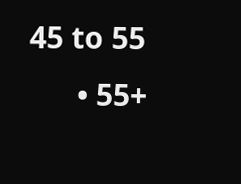45 to 55
      • 55+